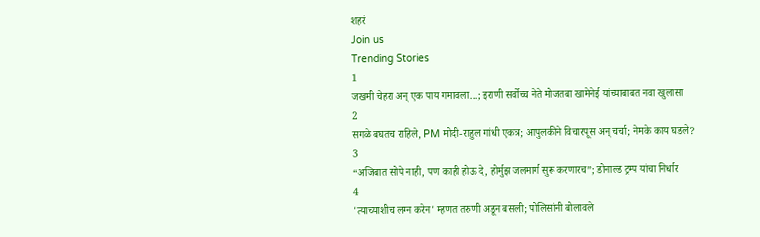शहरं
Join us
Trending Stories
1
जखमी चेहरा अन् एक पाय गमावला...; इराणी सर्वोच्च नेते मोजतबा खामेनेई यांच्याबाबत नवा खुलासा
2
सगळे बघतच राहिले, PM मोदी-राहुल गांधी एकत्र; आपुलकीने विचारपूस अन् चर्चा; नेमके काय घडले?
3
“अजिबात सोपे नाही, पण काही होऊ दे, होर्मुझ जलमार्ग सुरू करणारच”; डोनाल्ड ट्रम्प यांचा निर्धार
4
'त्याच्याशीच लग्न करेन' म्हणत तरुणी अडून बसली; पोलिसांनी बोलावले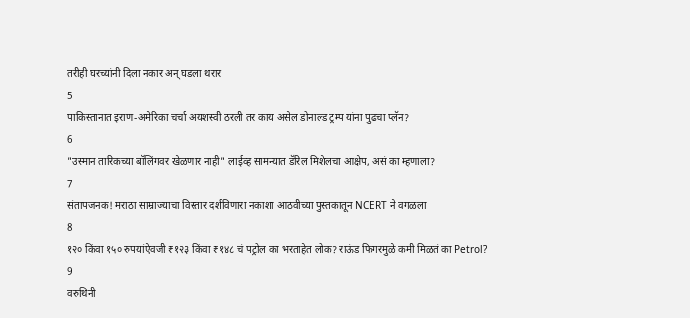तरीही घरच्यांनी दिला नकार अन् घडला थरार
5
पाकिस्तानात इराण-अमेरिका चर्चा अयशस्वी ठरली तर काय असेल डोनाल्ड ट्रम्प यांना पुढचा प्लॅन?
6
"उस्मान तारिकच्या बॉलिंगवर खेळणार नाही" लाईव्ह सामन्यात डॅरिल मिशेलचा आक्षेप, असं का म्हणाला?
7
संतापजनक! मराठा साम्राज्याचा विस्तार दर्शविणारा नकाशा आठवीच्या पुस्तकातून NCERT ने वगळला
8
१२० किंवा १५० रुपयांऐवजी ₹१२३ किंवा ₹१४८ चं पट्रोल का भरताहेत लोक? राऊंड फिगरमुळे कमी मिळतं का Petrol?
9
वरुथिनी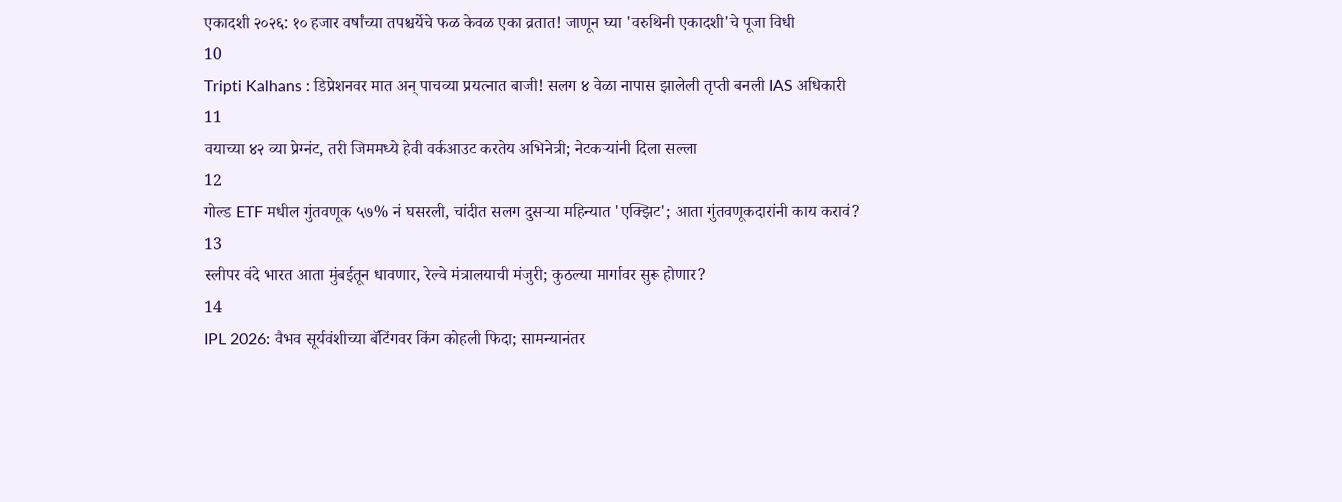एकादशी २०२६: १० हजार वर्षांच्या तपश्चर्येचे फळ केवळ एका व्रतात! जाणून घ्या 'वरुथिनी एकादशी'चे पूजा विधी
10
Tripti Kalhans : डिप्रेशनवर मात अन् पाचव्या प्रयत्नात बाजी! सलग ४ वेळा नापास झालेली तृप्ती बनली IAS अधिकारी
11
वयाच्या ४२ व्या प्रेग्नंट, तरी जिममध्ये हेवी वर्कआउट करतेय अभिनेत्री; नेटकऱ्यांनी दिला सल्ला
12
गोल्ड ETF मधील गुंतवणूक ५७% नं घसरली, चांदीत सलग दुसऱ्या महिन्यात 'एक्झिट'; आता गुंतवणूकदारांनी काय करावं?
13
स्लीपर वंदे भारत आता मुंबईतून धावणार, रेल्वे मंत्रालयाची मंजुरी; कुठल्या मार्गावर सुरू होणार?
14
IPL 2026: वैभव सूर्यवंशीच्या बॅटिंगवर किंग कोहली फिदा; सामन्यानंतर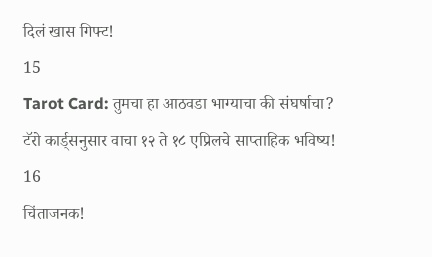दिलं खास गिफ्ट!
15
Tarot Card: तुमचा हा आठवडा भाग्याचा की संघर्षाचा? टॅरो कार्ड्सनुसार वाचा १२ ते १८ एप्रिलचे साप्ताहिक भविष्य!
16
चिंताजनक!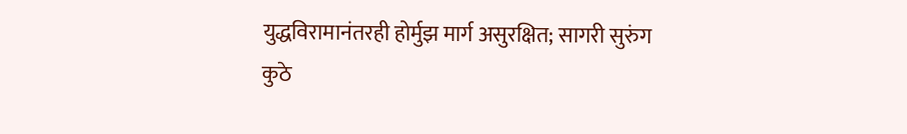युद्धविरामानंतरही होर्मुझ मार्ग असुरक्षित; सागरी सुरुंग कुठे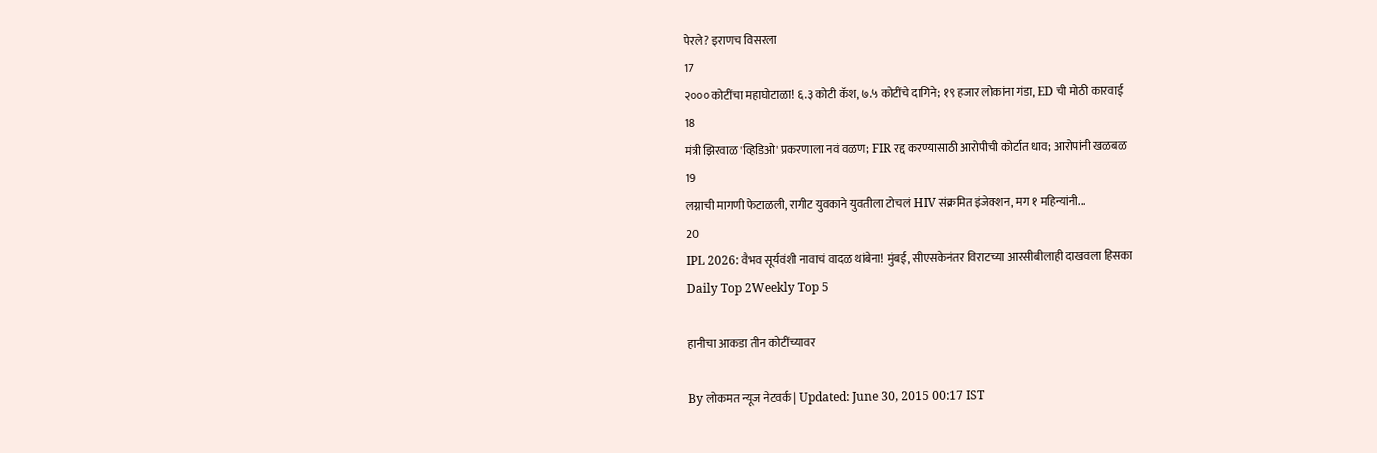पेरले? इराणच विसरला
17
२००० कोटींचा महाघोटाळा! ६.३ कोटी कॅश, ७.५ कोटींचे दागिने; १९ हजार लोकांना गंडा, ED ची मोठी कारवाई
18
मंत्री झिरवाळ 'व्हिडिओ' प्रकरणाला नवं वळण; FIR रद्द करण्यासाठी आरोपीची कोर्टात धाव; आरोपांनी खळबळ
19
लग्नाची मागणी फेटाळली, रागीट युवकाने युवतीला टोचलं HIV संक्रमित इंजेक्शन, मग १ महिन्यांनी...
20
IPL 2026: वैभव सूर्यवंशी नावाचं वादळ थांबेना! मुंबई, सीएसकेनंतर विराटच्या आरसीबीलाही दाखवला हिसका
Daily Top 2Weekly Top 5

हानीचा आकडा तीन कोटींच्यावर

By लोकमत न्यूज नेटवर्क | Updated: June 30, 2015 00:17 IST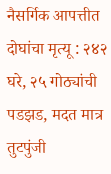नैसर्गिक आपत्तीत दोघांचा मृत्यू : २४२ घरे, २५ गोठ्यांची पडझड, मदत मात्र तुटपुंजी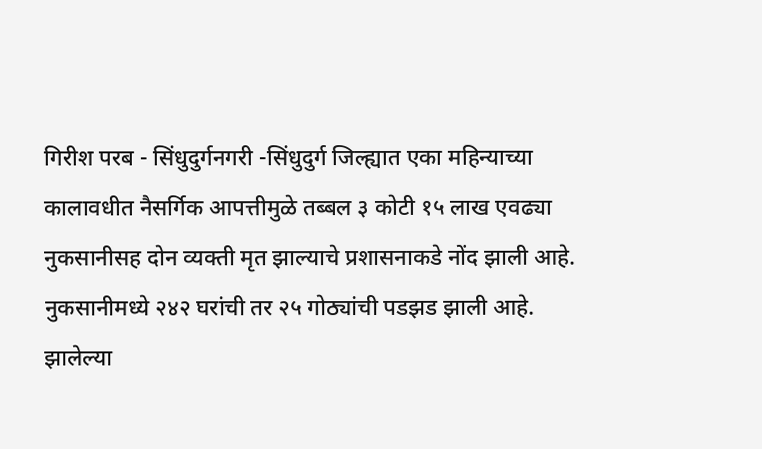गिरीश परब - सिंधुदुर्गनगरी -सिंधुदुर्ग जिल्ह्यात एका महिन्याच्या कालावधीत नैसर्गिक आपत्तीमुळे तब्बल ३ कोटी १५ लाख एवढ्या नुकसानीसह दोन व्यक्ती मृत झाल्याचे प्रशासनाकडे नोंद झाली आहे. नुकसानीमध्ये २४२ घरांची तर २५ गोठ्यांची पडझड झाली आहे. झालेल्या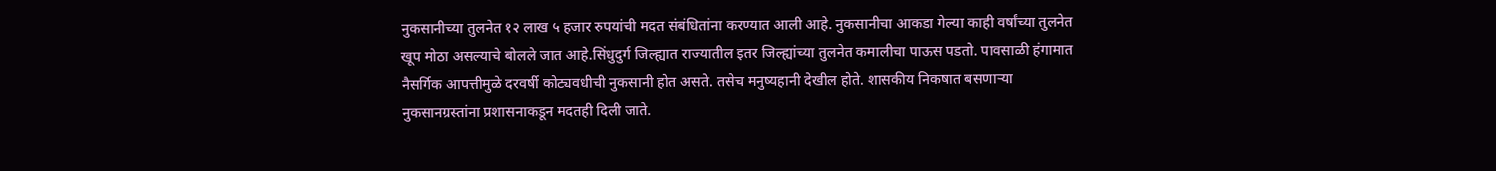नुकसानीच्या तुलनेत १२ लाख ५ हजार रुपयांची मदत संबंधितांना करण्यात आली आहे. नुकसानीचा आकडा गेल्या काही वर्षांच्या तुलनेत खूप मोठा असल्याचे बोलले जात आहे.सिंधुदुर्ग जिल्ह्यात राज्यातील इतर जिल्ह्यांच्या तुलनेत कमालीचा पाऊस पडतो. पावसाळी हंगामात नैसर्गिक आपत्तीमुळे दरवर्षी कोट्यवधीची नुकसानी होत असते. तसेच मनुष्यहानी देखील होते. शासकीय निकषात बसणाऱ्या नुकसानग्रस्तांना प्रशासनाकडून मदतही दिली जाते.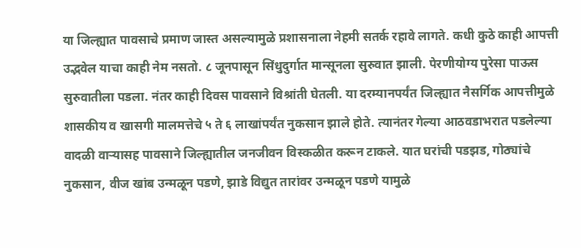या जिल्ह्यात पावसाचे प्रमाण जास्त असल्यामुळे प्रशासनाला नेहमी सतर्क रहावे लागते. कधी कुठे काही आपत्ती उद्भवेल याचा काही नेम नसतो. ८ जूनपासून सिंधुदुर्गात मान्सूनला सुरुवात झाली. पेरणीयोग्य पुरेसा पाऊस सुरुवातीला पडला. नंतर काही दिवस पावसाने विश्रांती घेतली. या दरम्यानपर्यंत जिल्ह्यात नैसर्गिक आपत्तीमुळे शासकीय व खासगी मालमत्तेचे ५ ते ६ लाखांपर्यंत नुकसान झाले होते. त्यानंतर गेल्या आठवडाभरात पडलेल्या वादळी वाऱ्यासह पावसाने जिल्ह्यातील जनजीवन विस्कळीत करून टाकले. यात घरांची पडझड, गोठ्यांचे नुकसान, वीज खांब उन्मळून पडणे, झाडे विद्युत तारांवर उन्मळून पडणे यामुळे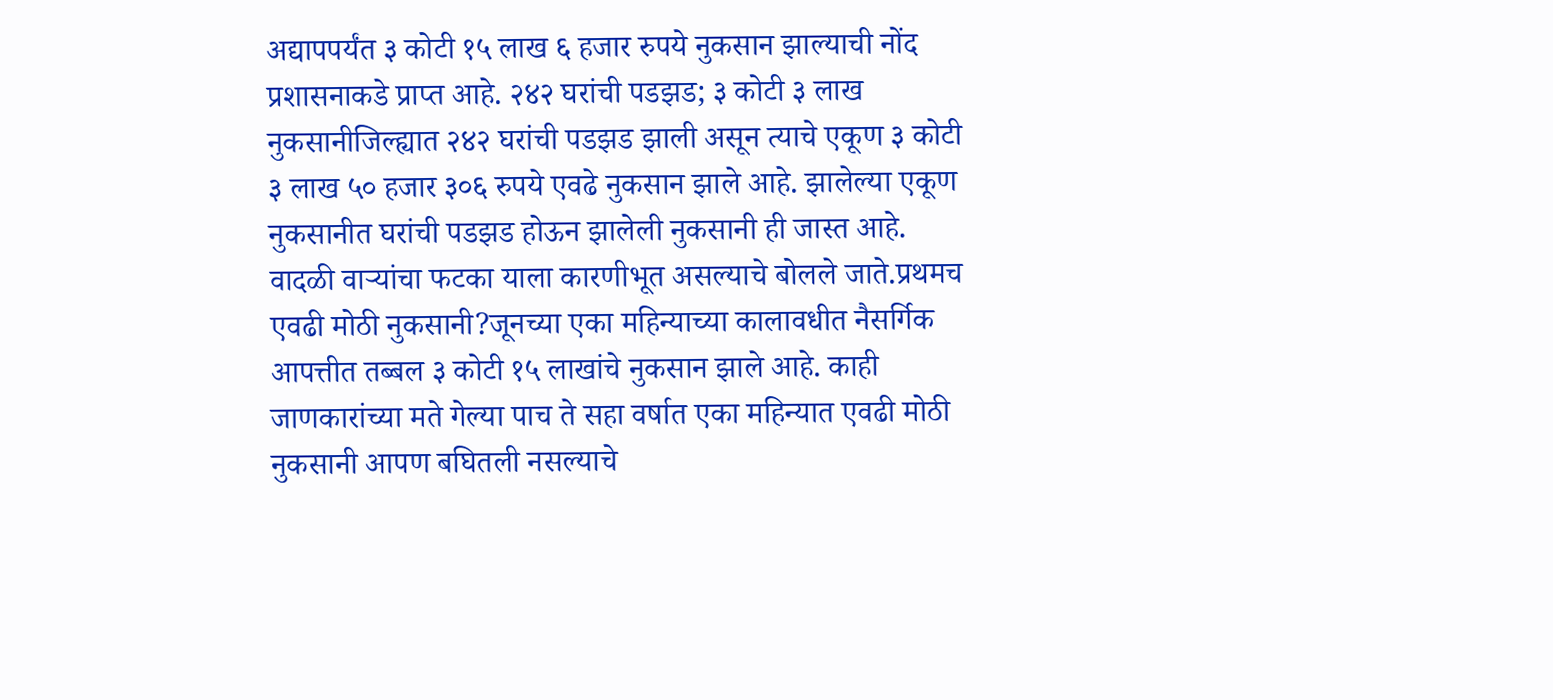अद्यापपर्यंत ३ कोटी १५ लाख ६ हजार रुपये नुकसान झाल्याची नोंद प्रशासनाकडे प्राप्त आहे. २४२ घरांची पडझड; ३ कोटी ३ लाख नुकसानीजिल्ह्यात २४२ घरांची पडझड झाली असून त्याचे एकूण ३ कोटी ३ लाख ५० हजार ३०६ रुपये एवढे नुकसान झाले आहे. झालेल्या एकूण नुकसानीत घरांची पडझड होऊन झालेली नुकसानी ही जास्त आहे. वादळी वाऱ्यांचा फटका याला कारणीभूत असल्याचे बोलले जाते.प्रथमच एवढी मोठी नुकसानी?जूनच्या एका महिन्याच्या कालावधीत नैसर्गिक आपत्तीत तब्बल ३ कोटी १५ लाखांचे नुकसान झाले आहे. काही जाणकारांच्या मते गेल्या पाच ते सहा वर्षात एका महिन्यात एवढी मोठी नुकसानी आपण बघितली नसल्याचे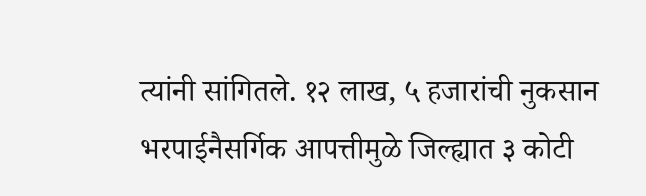त्यांनी सांगितले. १२ लाख, ५ हजारांची नुकसान भरपाईनैसर्गिक आपत्तीमुळे जिल्ह्यात ३ कोटी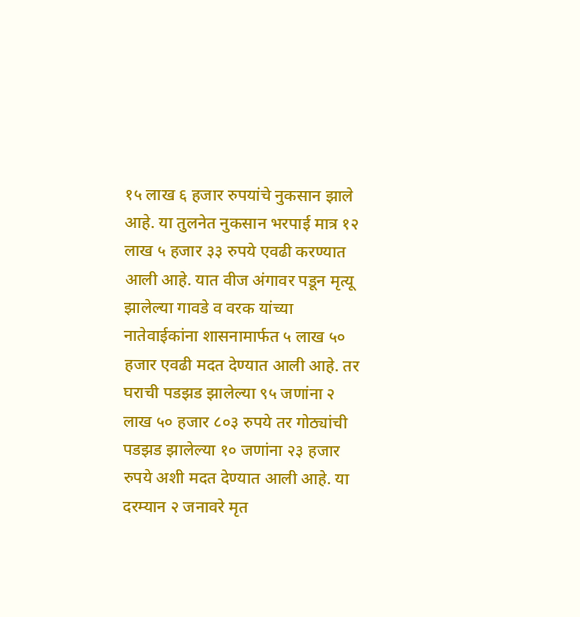१५ लाख ६ हजार रुपयांचे नुकसान झाले आहे. या तुलनेत नुकसान भरपाई मात्र १२ लाख ५ हजार ३३ रुपये एवढी करण्यात आली आहे. यात वीज अंगावर पडून मृत्यू झालेल्या गावडे व वरक यांच्या नातेवाईकांना शासनामार्फत ५ लाख ५० हजार एवढी मदत देण्यात आली आहे. तर घराची पडझड झालेल्या ९५ जणांना २ लाख ५० हजार ८०३ रुपये तर गोठ्यांची पडझड झालेल्या १० जणांना २३ हजार रुपये अशी मदत देण्यात आली आहे. या दरम्यान २ जनावरे मृत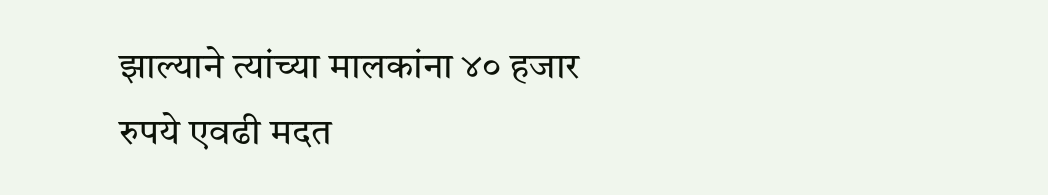झाल्याने त्यांच्या मालकांना ४० हजार रुपये एवढी मदत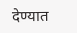देण्यात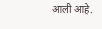आली आहे.